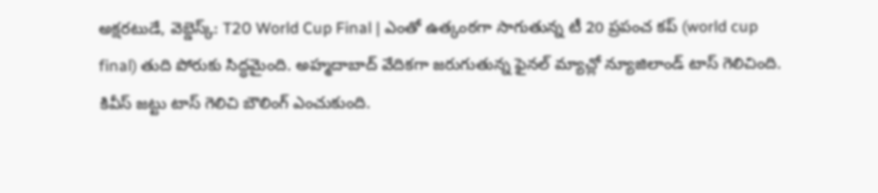అక్షరటుడే, వెబ్డెస్క్: T20 World Cup Final | ఎంతో ఉత్కంఠగా సాగుతున్న టీ 20 ప్రపంచ కప్ (world cup final) తుది పోరుకు సిద్ధమైంది. అహ్మదాబాద్ వేదికగా జరుగుతున్న ఫైనల్ మ్యాచ్లో న్యూజిలాండ్ టాస్ గెలిచింది.
కివీస్ జట్టు టాస్ గెలిచి బౌలింగ్ ఎంచుకుంది.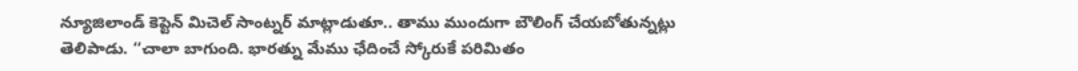న్యూజిలాండ్ కెప్టెన్ మిచెల్ సాంట్నర్ మాట్లాడుతూ.. తాము ముందుగా బౌలింగ్ చేయబోతున్నట్లు తెలిపాడు. ‘‘చాలా బాగుంది. భారత్ను మేము ఛేదించే స్కోరుకే పరిమితం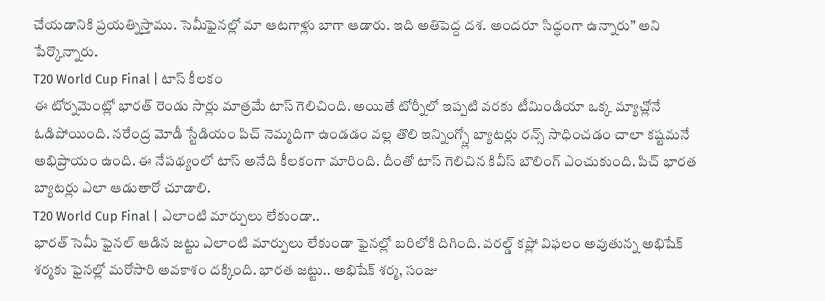చేయడానికి ప్రయత్నిస్తాము. సెమీఫైనల్లో మా ఆటగాళ్లు బాగా ఆడారు. ఇది అతిపెద్ద దశ. అందరూ సిద్ధంగా ఉన్నారు” అని పేర్కొన్నారు.
T20 World Cup Final | టాస్ కీలకం
ఈ టోర్నమెంట్లో భారత్ రెండు సార్లు మాత్రమే టాస్ గెలిచింది. అయితే టోర్నీలో ఇప్పటి వరకు టీమిండియా ఒక్క మ్యాచ్లోనే ఓడిపోయింది. నరేంద్ర మోడీ స్టేడియం పిచ్ నెమ్మదిగా ఉండడం వల్ల తొలి ఇన్నింగ్స్లో బ్యాటర్లు రన్స్ సాధించడం చాలా కష్టమనే అభిప్రాయం ఉంది. ఈ నేపథ్యంలో టాస్ అనేది కీలకంగా మారింది. దీంతో టాస్ గెలిచిన కివీస్ బౌలింగ్ ఎంచుకుంది. పిచ్ భారత బ్యాటర్లు ఎలా ఆడుతారో చూడాలి.
T20 World Cup Final | ఎలాంటి మార్పులు లేకుండా..
భారత్ సెమీ ఫైనల్ ఆడిన జట్టు ఎలాంటి మార్పులు లేకుండా ఫైనల్లో బరిలోకి దిగింది. వరల్డ్ కప్లో విఫలం అవుతున్న అభిషేక్ శర్మకు ఫైనల్లో మరోసారి అవకాశం దక్కింది. భారత జట్టు.. అభిషేక్ శర్మ, సంజు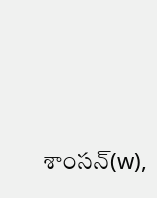శాంసన్(w),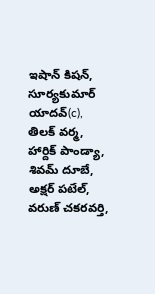ఇషాన్ కిషన్, సూర్యకుమార్ యాదవ్(c), తిలక్ వర్మ, హార్దిక్ పాండ్యా, శివమ్ దూబే, అక్షర్ పటేల్, వరుణ్ చకరవర్తి,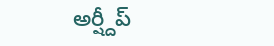అర్ష్దీప్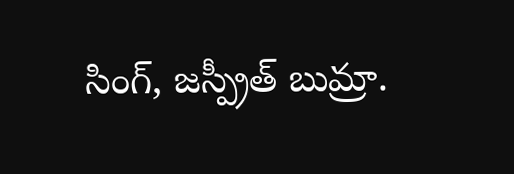సింగ్, జస్ప్రీత్ బుమ్రా.